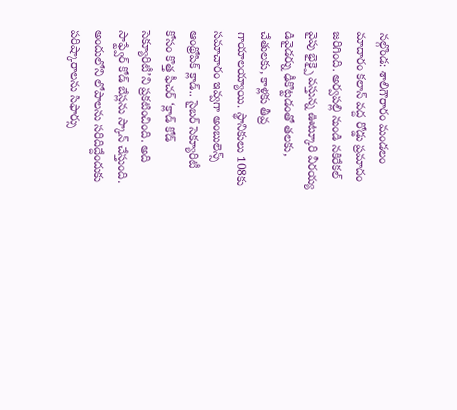నల్గొండ: శాలిగౌరారం మండలం మాదారం కలాన్ వద్ద రోడ్డు ప్రమాదం జరిగింది. అర్వపల్లి నుండి నకిరేకల్ వైపు భైక్పై వస్తున్న ఊట్కూరి వీరయ్య డివైడర్ను ఢీకొట్టడంతో తలకు, చేతులకు, కాళ్లకు తీవ్ర గాయాలయ్యాయి. స్థానికులు 108కు సమాచారం ఇవ్వగా అంబులెన్స్
ఆంథ్రోపిక్ క్లాడ్.. సైబర్ సెక్యూరిటీ కోసం కొత్త ఫీచర్ ‘క్లాడ్ కోడ్ సెక్యూరిటీ’ని ప్రకటించింది. అది సాఫ్ట్వేర్ కోడ్ బేస్లను స్కాన్ చేస్తుంది. అందులోని లోపాలను సరిదిద్దేందుకు పరిష్కారాలను సిఫార్సు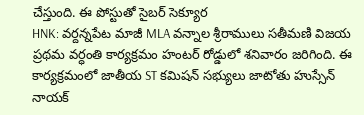చేస్తుంది. ఈ పోస్టుతో సైబర్ సెక్యూర
HNK: వర్దన్నపేట మాజీ MLA వన్నాల శ్రీరాములు సతీమణి విజయ ప్రథమ వర్ధంతి కార్యక్రమం హంటర్ రోడ్డులో శనివారం జరిగింది. ఈ కార్యక్రమంలో జాతీయ ST కమిషన్ సభ్యులు జాటోతు హుస్సేన్ నాయక్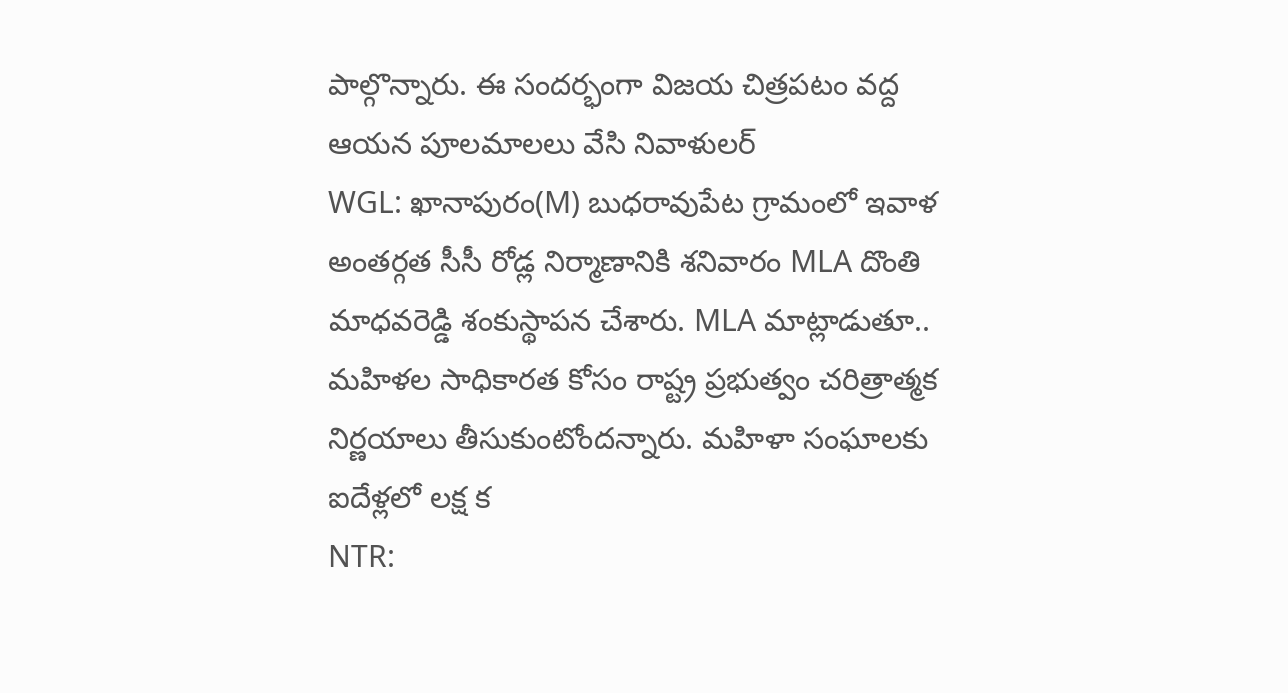పాల్గొన్నారు. ఈ సందర్భంగా విజయ చిత్రపటం వద్ద ఆయన పూలమాలలు వేసి నివాళులర్
WGL: ఖానాపురం(M) బుధరావుపేట గ్రామంలో ఇవాళ అంతర్గత సీసీ రోడ్ల నిర్మాణానికి శనివారం MLA దొంతి మాధవరెడ్డి శంకుస్థాపన చేశారు. MLA మాట్లాడుతూ.. మహిళల సాధికారత కోసం రాష్ట్ర ప్రభుత్వం చరిత్రాత్మక నిర్ణయాలు తీసుకుంటోందన్నారు. మహిళా సంఘాలకు ఐదేళ్లలో లక్ష క
NTR: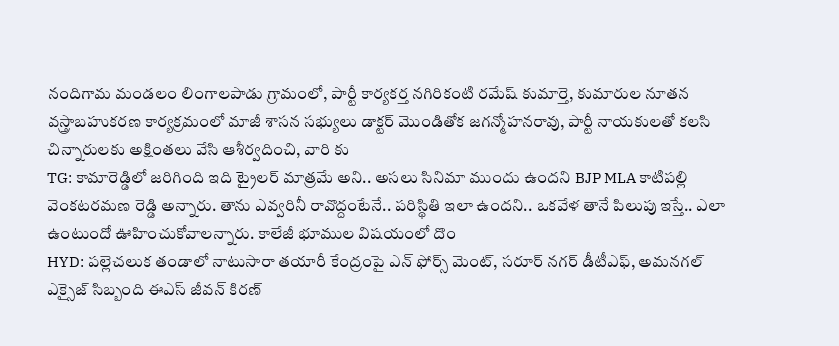నందిగామ మండలం లింగాలపాడు గ్రామంలో, పార్టీ కార్యకర్త నగిరికంటి రమేష్ కుమార్తె, కుమారుల నూతన వస్త్రాబహుకరణ కార్యక్రమంలో మాజీ శాసన సభ్యులు డాక్టర్ మొండితోక జగన్మోహనరావు, పార్టీ నాయకులతో కలసి చిన్నారులకు అక్షింతలు వేసి ఆశీర్వదించి, వారి కు
TG: కామారెడ్డిలో జరిగింది ఇది ట్రైలర్ మాత్రమే అని.. అసలు సినిమా ముందు ఉందని BJP MLA కాటిపల్లి వెంకటరమణ రెడ్డి అన్నారు. తాను ఎవ్వరినీ రావొద్దంటేనే.. పరిస్థితి ఇలా ఉందని.. ఒకవేళ తానే పిలుపు ఇస్తే.. ఎలా ఉంటుందో ఊహించుకోవాలన్నారు. కాలేజీ భూముల విషయంలో దొం
HYD: పల్లెచలుక తండాలో నాటుసారా తయారీ కేంద్రంపై ఎన్ ఫోర్స్ మెంట్, సరూర్ నగర్ డీటీఎఫ్, అమనగల్ ఎక్సైజ్ సిబ్బంది ఈఎస్ జీవన్ కిరణ్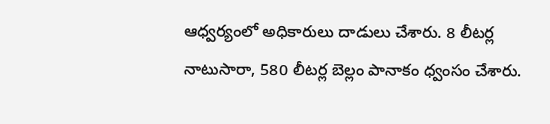ఆధ్వర్యంలో అధికారులు దాడులు చేశారు. 8 లీటర్ల నాటుసారా, 580 లీటర్ల బెల్లం పానాకం ధ్వంసం చేశారు.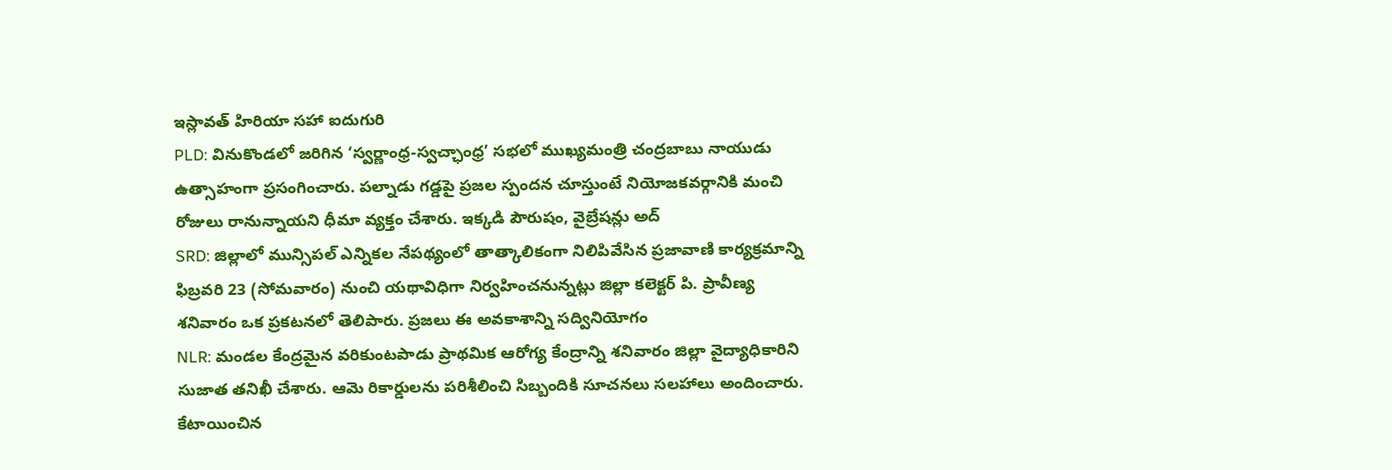ఇస్లావత్ హిరియా సహా ఐదుగురి
PLD: వినుకొండలో జరిగిన ‘స్వర్ణాంధ్ర-స్వచ్ఛాంధ్ర’ సభలో ముఖ్యమంత్రి చంద్రబాబు నాయుడు ఉత్సాహంగా ప్రసంగించారు. పల్నాడు గడ్డపై ప్రజల స్పందన చూస్తుంటే నియోజకవర్గానికి మంచి రోజులు రానున్నాయని ధీమా వ్యక్తం చేశారు. ఇక్కడి పౌరుషం, వైబ్రేషన్లు అద్
SRD: జిల్లాలో మున్సిపల్ ఎన్నికల నేపథ్యంలో తాత్కాలికంగా నిలిపివేసిన ప్రజావాణి కార్యక్రమాన్ని ఫిబ్రవరి 23 (సోమవారం) నుంచి యథావిధిగా నిర్వహించనున్నట్లు జిల్లా కలెక్టర్ పి. ప్రావీణ్య శనివారం ఒక ప్రకటనలో తెలిపారు. ప్రజలు ఈ అవకాశాన్ని సద్వినియోగం
NLR: మండల కేంద్రమైన వరికుంటపాడు ప్రాథమిక ఆరోగ్య కేంద్రాన్ని శనివారం జిల్లా వైద్యాధికారిని సుజాత తనిఖీ చేశారు. ఆమె రికార్డులను పరిశీలించి సిబ్బందికి సూచనలు సలహాలు అందించారు. కేటాయించిన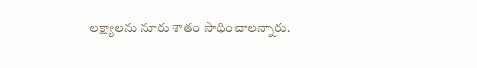లక్ష్యాలను నూరు శాతం సాధించాలన్నారు.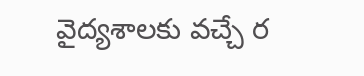వైద్యశాలకు వచ్చే ర